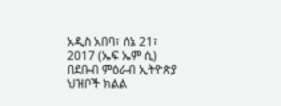አዲስ አበባ፣ ሰኔ 21፣ 2017 (ኤፍ ኤም ሲ) በደቡብ ምዕራብ ኢትዮጵያ ህዝቦች ክልል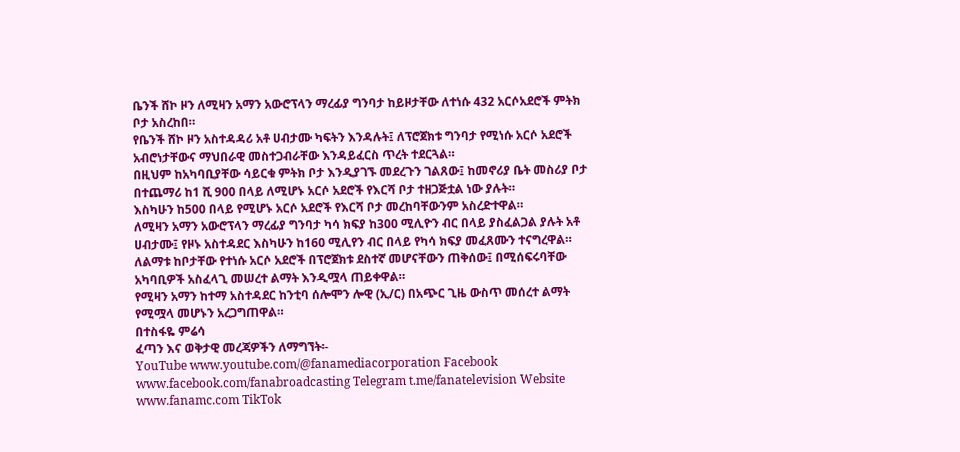ቤንች ሸኮ ዞን ለሚዛን አማን አውሮፕላን ማረፊያ ግንባታ ከይዞታቸው ለተነሱ 432 አርሶአደሮች ምትክ ቦታ አስረከበ።
የቤንች ሸኮ ዞን አስተዳዳሪ አቶ ሀብታሙ ካፍትን እንዳሉት፤ ለፕሮጀክቱ ግንባታ የሚነሱ አርሶ አደሮች አብሮነታቸውና ማህበራዊ መስተጋብራቸው እንዳይፈርስ ጥረት ተደርጓል።
በዚህም ከአካባቢያቸው ሳይርቁ ምትክ ቦታ እንዲያገኙ መደረጉን ገልጸው፤ ከመኖሪያ ቤት መስሪያ ቦታ በተጨማሪ ከ1 ሺ 900 በላይ ለሚሆኑ አርሶ አደሮች የእርሻ ቦታ ተዘጋጅቷል ነው ያሉት።
እስካሁን ከ500 በላይ የሚሆኑ አርሶ አደሮች የእርሻ ቦታ መረከባቸውንም አስረድተዋል።
ለሚዛን አማን አውሮፕላን ማረፊያ ግንባታ ካሳ ክፍያ ከ300 ሚሊዮን ብር በላይ ያስፈልጋል ያሉት አቶ ሀብታሙ፤ የዞኑ አስተዳደር እስካሁን ከ160 ሚሊየን ብር በላይ የካሳ ክፍያ መፈጸሙን ተናግረዋል።
ለልማቱ ከቦታቸው የተነሱ አርሶ አደሮች በፕሮጀክቱ ደስተኛ መሆናቸውን ጠቅሰው፤ በሚሰፍሩባቸው አካባቢዎች አስፈላጊ መሠረተ ልማት እንዲሟላ ጠይቀዋል።
የሚዛን አማን ከተማ አስተዳደር ከንቲባ ሰሎሞን ሎዊ (ኢ/ር) በአጭር ጊዜ ውስጥ መሰረተ ልማት የሚሟላ መሆኑን አረጋግጠዋል።
በተስፋዬ ምሬሳ
ፈጣን እና ወቅታዊ መረጃዎችን ለማግኘት፡-
YouTube www.youtube.com/@fanamediacorporation Facebook www.facebook.com/fanabroadcasting Telegram t.me/fanatelevision Website www.fanamc.com TikTok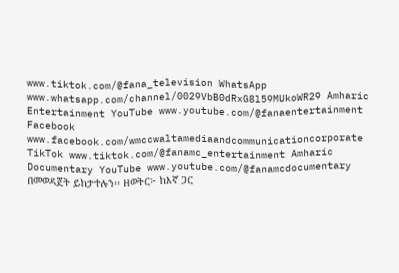www.tiktok.com/@fana_television WhatsApp www.whatsapp.com/channel/0029VbB0dRxG8l59MUkoWR29 Amharic Entertainment YouTube www.youtube.com/@fanaentertainment Facebook www.facebook.com/wmccwaltamediaandcommunicationcorporate TikTok www.tiktok.com/@fanamc_entertainment Amharic Documentary YouTube www.youtube.com/@fanamcdocumentary በመወዳጀት ይከታተሉን፡፡ ዘወትር፦ ከእኛ ጋር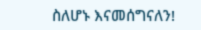ስለሆኑ እናመሰግናለን!